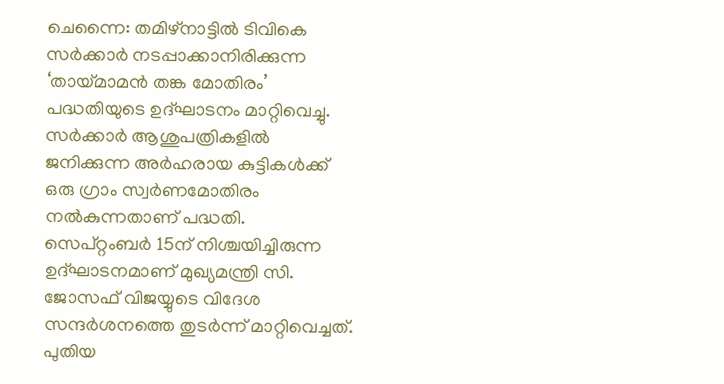ചെന്നൈ: തമിഴ്നാട്ടിൽ ടിവികെ സർക്കാർ നടപ്പാക്കാനിരിക്കുന്ന ‘തായ്മാമൻ തങ്ക മോതിരം’ പദ്ധതിയുടെ ഉദ്ഘാടനം മാറ്റിവെച്ചു. സർക്കാർ ആശുപത്രികളിൽ ജനിക്കുന്ന അർഹരായ കുട്ടികൾക്ക് ഒരു ഗ്രാം സ്വർണമോതിരം നൽകുന്നതാണ് പദ്ധതി.
സെപ്റ്റംബർ 15ന് നിശ്ചയിച്ചിരുന്ന ഉദ്ഘാടനമാണ് മുഖ്യമന്ത്രി സി. ജോസഫ് വിജയ്യുടെ വിദേശ സന്ദർശനത്തെ തുടർന്ന് മാറ്റിവെച്ചത്. പുതിയ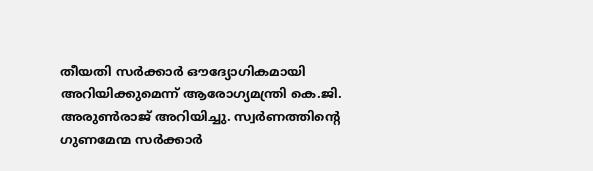തീയതി സർക്കാർ ഔദ്യോഗികമായി അറിയിക്കുമെന്ന് ആരോഗ്യമന്ത്രി കെ.ജി. അരുൺരാജ് അറിയിച്ചു. സ്വർണത്തിന്റെ ഗുണമേന്മ സർക്കാർ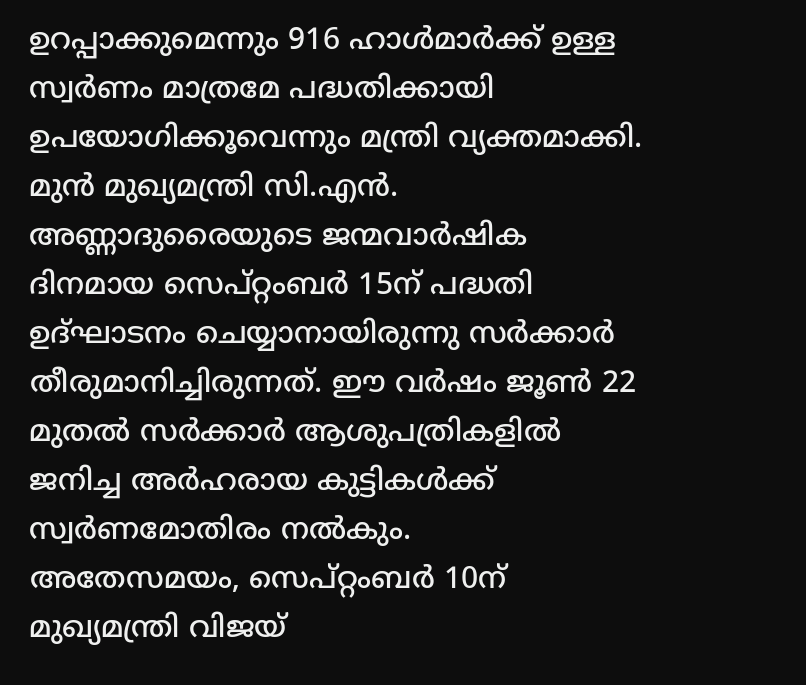ഉറപ്പാക്കുമെന്നും 916 ഹാൾമാർക്ക് ഉള്ള സ്വർണം മാത്രമേ പദ്ധതിക്കായി ഉപയോഗിക്കൂവെന്നും മന്ത്രി വ്യക്തമാക്കി.
മുൻ മുഖ്യമന്ത്രി സി.എൻ. അണ്ണാദുരൈയുടെ ജന്മവാർഷിക ദിനമായ സെപ്റ്റംബർ 15ന് പദ്ധതി ഉദ്ഘാടനം ചെയ്യാനായിരുന്നു സർക്കാർ തീരുമാനിച്ചിരുന്നത്. ഈ വർഷം ജൂൺ 22 മുതൽ സർക്കാർ ആശുപത്രികളിൽ ജനിച്ച അർഹരായ കുട്ടികൾക്ക് സ്വർണമോതിരം നൽകും.
അതേസമയം, സെപ്റ്റംബർ 10ന് മുഖ്യമന്ത്രി വിജയ്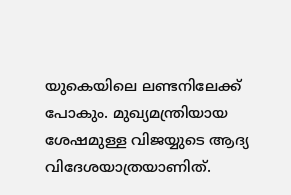യുകെയിലെ ലണ്ടനിലേക്ക് പോകും. മുഖ്യമന്ത്രിയായ ശേഷമുള്ള വിജയ്യുടെ ആദ്യ വിദേശയാത്രയാണിത്.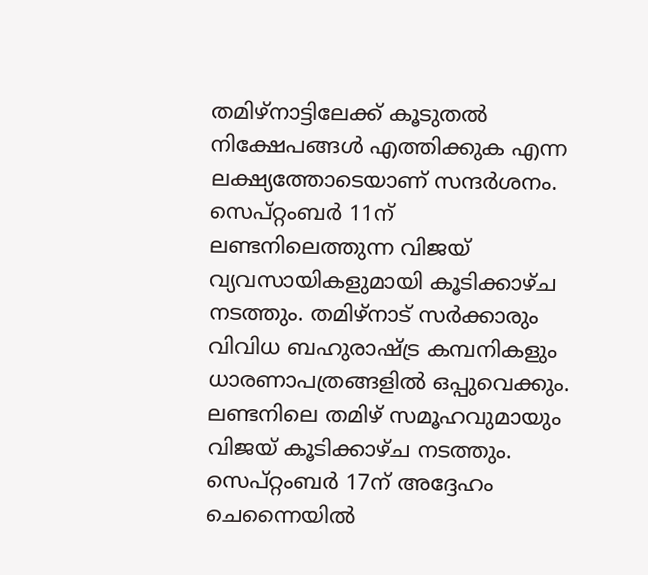തമിഴ്നാട്ടിലേക്ക് കൂടുതൽ നിക്ഷേപങ്ങൾ എത്തിക്കുക എന്ന ലക്ഷ്യത്തോടെയാണ് സന്ദർശനം.
സെപ്റ്റംബർ 11ന് ലണ്ടനിലെത്തുന്ന വിജയ് വ്യവസായികളുമായി കൂടിക്കാഴ്ച നടത്തും. തമിഴ്നാട് സർക്കാരും വിവിധ ബഹുരാഷ്ട്ര കമ്പനികളും ധാരണാപത്രങ്ങളിൽ ഒപ്പുവെക്കും. ലണ്ടനിലെ തമിഴ് സമൂഹവുമായും വിജയ് കൂടിക്കാഴ്ച നടത്തും. സെപ്റ്റംബർ 17ന് അദ്ദേഹം ചെന്നൈയിൽ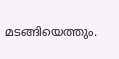മടങ്ങിയെത്തും.